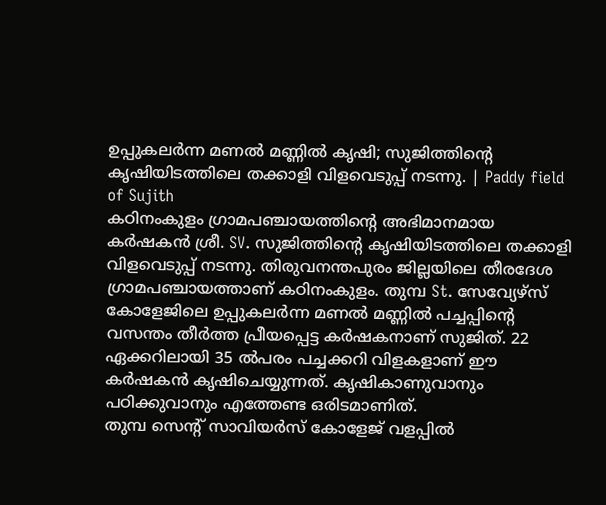ഉപ്പുകലർന്ന മണൽ മണ്ണിൽ കൃഷി; സുജിത്തിന്റെ കൃഷിയിടത്തിലെ തക്കാളി വിളവെടുപ്പ് നടന്നു. | Paddy field of Sujith
കഠിനംകുളം ഗ്രാമപഞ്ചായത്തിൻ്റെ അഭിമാനമായ കർഷകൻ ശ്രീ. SV. സുജിത്തിൻ്റെ കൃഷിയിടത്തിലെ തക്കാളി വിളവെടുപ്പ് നടന്നു. തിരുവനന്തപുരം ജില്ലയിലെ തീരദേശ ഗ്രാമപഞ്ചായത്താണ് കഠിനംകുളം. തുമ്പ St. സേവ്യേഴ്സ് കോളേജിലെ ഉപ്പുകലർന്ന മണൽ മണ്ണിൽ പച്ചപ്പിൻ്റെ വസന്തം തീർത്ത പ്രീയപ്പെട്ട കർഷകനാണ് സുജിത്. 22 ഏക്കറിലായി 35 ൽപരം പച്ചക്കറി വിളകളാണ് ഈ കർഷകൻ കൃഷിചെയ്യുന്നത്. കൃഷികാണുവാനും പഠിക്കുവാനും എത്തേണ്ട ഒരിടമാണിത്.
തുമ്പ സെന്റ് സാവിയർസ് കോളേജ് വളപ്പിൽ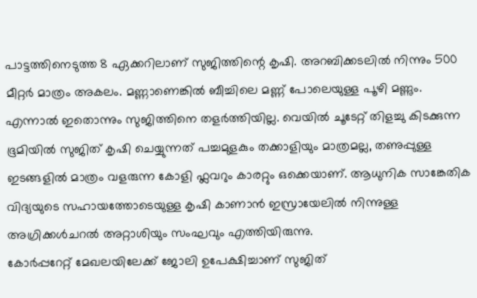പാട്ടത്തിനെടുത്ത 8 ഏക്കറിലാണ് സുജിത്തിന്റെ കൃഷി. അറബിക്കടലിൽ നിന്നും 500 മീറ്റർ മാത്രം അകലം. മണ്ണാണെങ്കിൽ ബീച്ചിലെ മണ്ണ് പോലെയുള്ള പൂഴി മണ്ണും. എന്നാൽ ഇതൊന്നും സുജിത്തിനെ തളർത്തിയില്ല. വെയിൽ ചൂടേറ്റ് തിളച്ചു കിടക്കുന്ന ഭൂമിയിൽ സുജിത് കൃഷി ചെയ്യുന്നത് പച്ചമുളകും തക്കാളിയും മാത്രമല്ല, തണുപ്പുള്ള ഇടങ്ങളിൽ മാത്രം വളരുന്ന കോളി ഫ്ലവറും കാരറ്റും ഒക്കെയാണ്. ആധുനിക സാങ്കേതിക വിദ്യയുടെ സഹായത്തോടെയുള്ള കൃഷി കാണാൻ ഇസ്രായേലിൽ നിന്നുള്ള അഗ്രിക്കൾചറൽ അറ്റാശിയും സംഘവും എത്തിയിരുന്നു.
കോർപ്പറേറ്റ് മേഖലയിലേക്ക് ജോലി ഉപേക്ഷിച്ചാണ് സുജിത്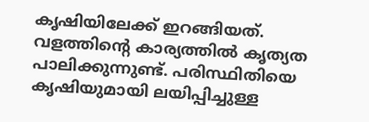കൃഷിയിലേക്ക് ഇറങ്ങിയത്. വളത്തിന്റെ കാര്യത്തിൽ കൃത്യത പാലിക്കുന്നുണ്ട്. പരിസ്ഥിതിയെ കൃഷിയുമായി ലയിപ്പിച്ചുള്ള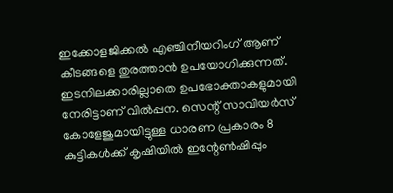ഇക്കോളജിക്കൽ എഞ്ചിനീയറിംഗ് ആണ് കീടങ്ങളെ തുരത്താൻ ഉപയോഗിക്കുന്നത്.
ഇടനിലക്കാരില്ലാതെ ഉപഭോക്താകളുമായി നേരിട്ടാണ് വിൽപ്പന. സെന്റ് സാവിയർസ് കോളേജുമായിട്ടുള്ള ധാരണ പ്രകാരം 8 കുട്ടികൾക്ക് കൃഷിയിൽ ഇന്റേൺഷിപ്പും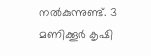നൽകുന്നുണ്ട്. 3 മണിക്കൂർ കൃഷി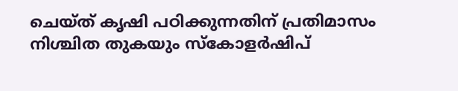ചെയ്ത് കൃഷി പഠിക്കുന്നതിന് പ്രതിമാസം നിശ്ചിത തുകയും സ്കോളർഷിപ്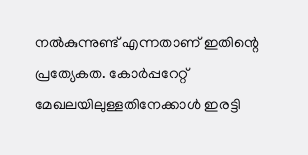നൽകുന്നുണ്ട് എന്നതാണ് ഇതിന്റെ പ്രത്യേകത. കോർപ്പറേറ്റ് മേഖലയിലുള്ളതിനേക്കാൾ ഇരട്ടി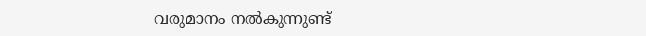വരുമാനം നൽകുന്നുണ്ട്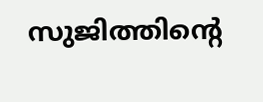സുജിത്തിന്റെ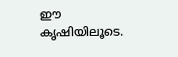ഈ കൃഷിയിലൂടെ.